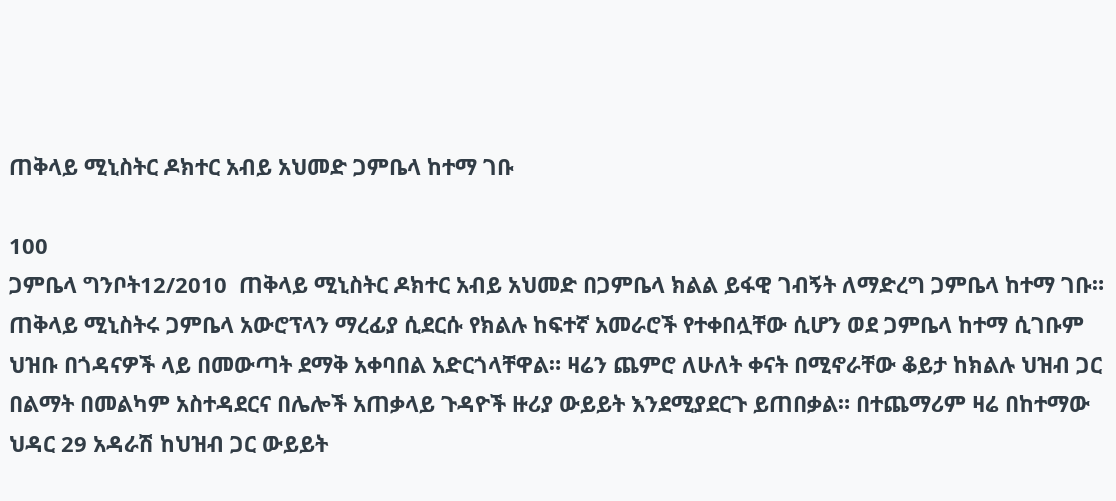ጠቅላይ ሚኒስትር ዶክተር አብይ አህመድ ጋምቤላ ከተማ ገቡ

100
ጋምቤላ ግንቦት12/2010  ጠቅላይ ሚኒስትር ዶክተር አብይ አህመድ በጋምቤላ ክልል ይፋዊ ገብኝት ለማድረግ ጋምቤላ ከተማ ገቡ። ጠቅላይ ሚኒስትሩ ጋምቤላ አውሮፕላን ማረፊያ ሲደርሱ የክልሉ ከፍተኛ አመራሮች የተቀበሏቸው ሲሆን ወደ ጋምቤላ ከተማ ሲገቡም ህዝቡ በጎዳናዎች ላይ በመውጣት ደማቅ አቀባበል አድርጎላቸዋል። ዛሬን ጨምሮ ለሁለት ቀናት በሚኖራቸው ቆይታ ከክልሉ ህዝብ ጋር በልማት በመልካም አስተዳደርና በሌሎች አጠቃላይ ጉዳዮች ዙሪያ ውይይት እንደሚያደርጉ ይጠበቃል። በተጨማሪም ዛሬ በከተማው ህዳር 29 አዳራሽ ከህዝብ ጋር ውይይት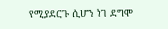የሚያደርጉ ሲሆን ነገ ደግሞ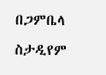በጋምቤላ ስታዲየም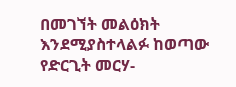በመገኘት መልዕክት እንደሚያስተላልፉ ከወጣው የድርጊት መርሃ-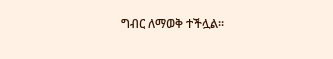ግብር ለማወቅ ተችሏል።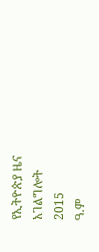የኢትዮጵያ ዜና አገልግሎት
2015
ዓ.ም